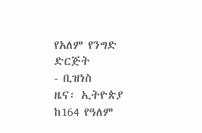የአለም የንግድ ድርጅት
- ቢዝነስ
ዜና፡ ኢትዮጵያ ከ164 የዓለም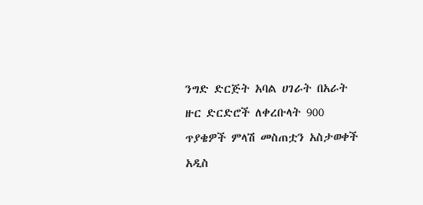ንግድ ድርጅት አባል ሀገራት በአራት ዙር ድርድሮች ለቀረቡላት 900 ጥያቄዎች ምላሽ መስጠቷን አስታወቀች
አዲስ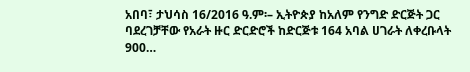አበባ፣ ታህሳስ 16/2016 ዓ.ም፡– ኢትዮጵያ ከአለም የንግድ ድርጅት ጋር ባደረገቻቸው የአራት ዙር ድርድሮች ከድርጅቱ 164 አባል ሀገራት ለቀረቡላት 900…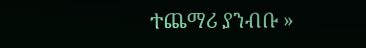ተጨማሪ ያንብቡ »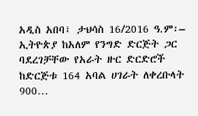አዲስ አበባ፣ ታህሳስ 16/2016 ዓ.ም፡– ኢትዮጵያ ከአለም የንግድ ድርጅት ጋር ባደረገቻቸው የአራት ዙር ድርድሮች ከድርጅቱ 164 አባል ሀገራት ለቀረቡላት 900…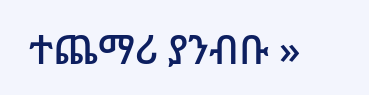ተጨማሪ ያንብቡ »